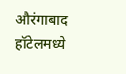औरंगाबाद हॉटेलमध्ये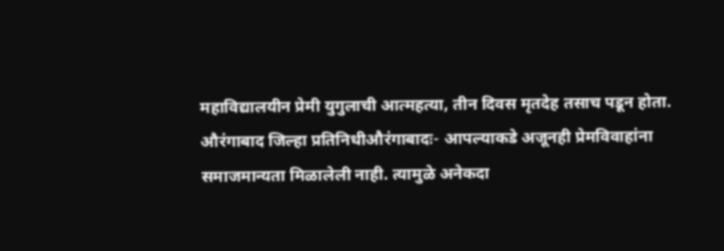महाविद्यालयीन प्रेमी युगुलाची आत्महत्या, तीन दिवस मृतदेह तसाच पडून होता.
औरंगाबाद जिल्हा प्रतिनिधीऔरंगाबादः- आपल्याकडे अजूनही प्रेमविवाहांना समाजमान्यता मिळालेली नाही. त्यामुळे अनेकदा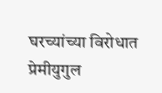घरच्यांच्या विरोधात प्रेमीयुगुल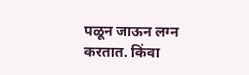पळून जाऊन लग्न करतात. किंवा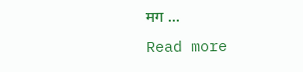मग ...
Read more